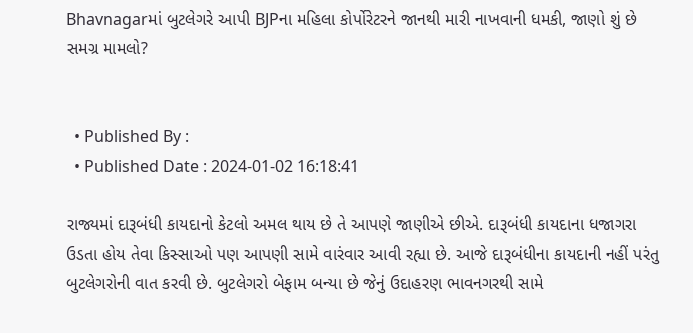Bhavnagarમાં બુટલેગરે આપી BJPના મહિલા કોર્પોરેટરને જાનથી મારી નાખવાની ધમકી, જાણો શું છે સમગ્ર મામલો?


  • Published By :
  • Published Date : 2024-01-02 16:18:41

રાજ્યમાં દારૂબંધી કાયદાનો કેટલો અમલ થાય છે તે આપણે જાણીએ છીએ. દારૂબંધી કાયદાના ધજાગરા ઉડતા હોય તેવા કિસ્સાઓ પણ આપણી સામે વારંવાર આવી રહ્યા છે. આજે દારૂબંધીના કાયદાની નહીં પરંતુ બુટલેગરોની વાત કરવી છે. બુટલેગરો બેફામ બન્યા છે જેનું ઉદાહરણ ભાવનગરથી સામે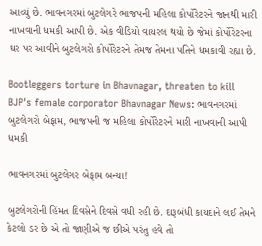આવ્યું છે. ભાવનગરમાં બુટલેગરે ભાજપની મહિલા કોર્પોરેટરને જાનથી મારી નાખવાની ધમકી આપી છે. એક વીડિયો વાયરલ થયો છે જેમાં કોર્પોરેટરના ઘર પર આવીને બુટલેગરો કોર્પોરેટરને તેમજ તેમના પતિને ધમકાવી રહ્યા છે.

Bootleggers torture in Bhavnagar, threaten to kill BJP's female corporator Bhavnagar News: ભાવનગરમાં બુટલેગરો બેફામ, ભાજપની જ મહિલા કોર્પોરેટરને મારી નાખવાની આપી ધમકી

ભાવનગરમાં બુટલેગર બેફામ બન્યા!

બુટલેગરોની હિંમત દિવસેને દિવસે વધી રહી છે. દારૂબંધી કાયદાને લઈ તેમને કેટલો ડર છે એ તો જાણીએ જ છીએ પરંતુ હવે તો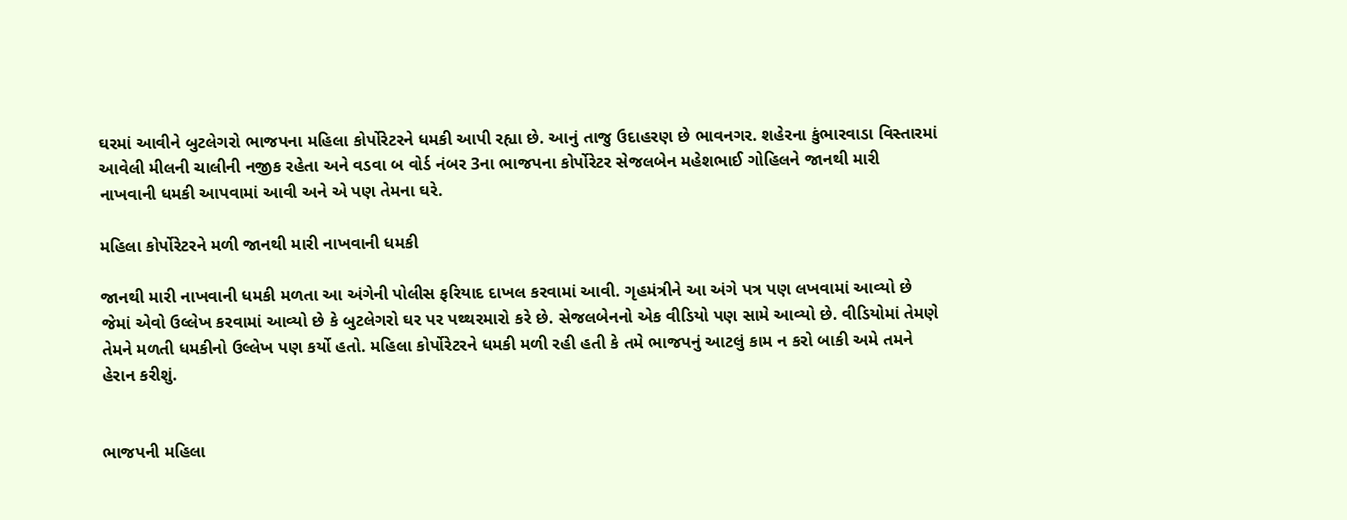ઘરમાં આવીને બુટલેગરો ભાજપના મહિલા કોર્પોરેટરને ધમકી આપી રહ્યા છે. આનું તાજુ ઉદાહરણ છે ભાવનગર. શહેરના કુંભારવાડા વિસ્તારમાં આવેલી મીલની ચાલીની નજીક રહેતા અને વડવા બ વોર્ડ નંબર 3ના ભાજપના કોર્પોરેટર સેજલબેન મહેશભાઈ ગોહિલને જાનથી મારી નાખવાની ધમકી આપવામાં આવી અને એ પણ તેમના ઘરે.

મહિલા કોર્પોરેટરને મળી જાનથી મારી નાખવાની ધમકી

જાનથી મારી નાખવાની ધમકી મળતા આ અંગેની પોલીસ ફરિયાદ દાખલ કરવામાં આવી. ગૃહમંત્રીને આ અંગે પત્ર પણ લખવામાં આવ્યો છે જેમાં એવો ઉલ્લેખ કરવામાં આવ્યો છે કે બુટલેગરો ઘર પર પથ્થરમારો કરે છે. સેજલબેનનો એક વીડિયો પણ સામે આવ્યો છે. વીડિયોમાં તેમણે તેમને મળતી ધમકીનો ઉલ્લેખ પણ કર્યો હતો. મહિલા કોર્પોરેટરને ધમકી મળી રહી હતી કે તમે ભાજપનું આટલું કામ ન કરો બાકી અમે તમને હેરાન કરીશું.


ભાજપની મહિલા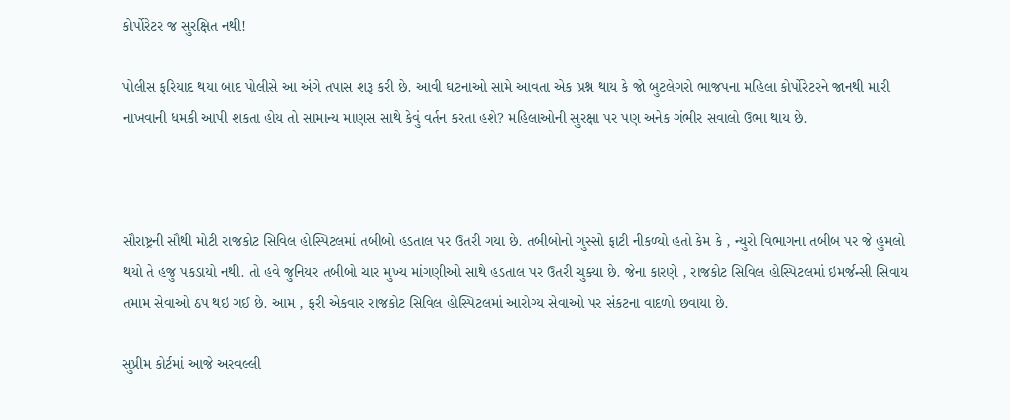કોર્પોરેટર જ સુરક્ષિત નથી!

પોલીસ ફરિયાદ થયા બાદ પોલીસે આ અંગે તપાસ શરૂ કરી છે. આવી ઘટનાઓ સામે આવતા એક પ્રશ્ન થાય કે જો બુટલેગરો ભાજપના મહિલા કોર્પોરેટરને જાનથી મારી નાખવાની ધમકી આપી શકતા હોય તો સામાન્ય માણસ સાથે કેવું વર્તન કરતા હશે? મહિલાઓની સુરક્ષા પર પણ અનેક ગંભીર સવાલો ઉભા થાય છે.



સૌરાષ્ટ્રની સૌથી મોટી રાજકોટ સિવિલ હોસ્પિટલમાં તબીબો હડતાલ પર ઉતરી ગયા છે. તબીબોનો ગુસ્સો ફાટી નીકળ્યો હતો કેમ કે , ન્યુરો વિભાગના તબીબ પર જે હુમલો થયો તે હજુ પકડાયો નથી. તો હવે જુનિયર તબીબો ચાર મુખ્ય માંગણીઓ સાથે હડતાલ પર ઉતરી ચુક્યા છે. જેના કારણે , રાજકોટ સિવિલ હોસ્પિટલમાં ઇમર્જન્સી સિવાય તમામ સેવાઓ ઠપ થઇ ગઈ છે. આમ , ફરી એકવાર રાજકોટ સિવિલ હોસ્પિટલમાં આરોગ્ય સેવાઓ પર સંકટના વાદળો છવાયા છે.

સુપ્રીમ કોર્ટમાં આજે અરવલ્લી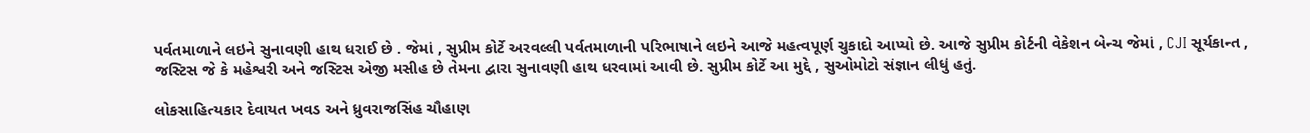પર્વતમાળાને લઇને સુનાવણી હાથ ધરાઈ છે . જેમાં , સુપ્રીમ કોર્ટે અરવલ્લી પર્વતમાળાની પરિભાષાને લઇને આજે મહત્વપૂર્ણ ચુકાદો આપ્યો છે. આજે સુપ્રીમ કોર્ટની વેકેશન બેન્ચ જેમાં , CJI સૂર્યકાન્ત , જસ્ટિસ જે કે મહેશ્વરી અને જસ્ટિસ એજી મસીહ છે તેમના દ્વારા સુનાવણી હાથ ધરવામાં આવી છે. સુપ્રીમ કોર્ટે આ મુદ્દે , સુઓમોટો સંજ્ઞાન લીધું હતું.

લોકસાહિત્યકાર દેવાયત ખવડ અને ધ્રુવરાજસિંહ ચૌહાણ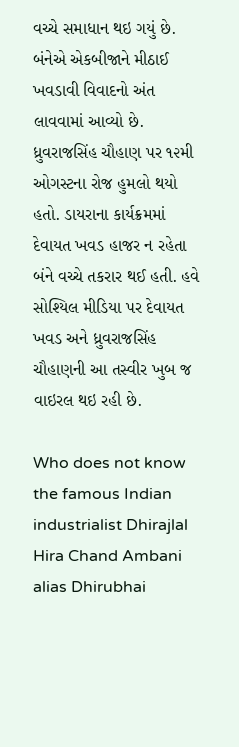વચ્ચે સમાધાન થઇ ગયું છે. બંનેએ એકબીજાને મીઠાઈ ખવડાવી વિવાદનો અંત લાવવામાં આવ્યો છે. ધ્રુવરાજસિંહ ચૌહાણ પર ૧૨મી ઓગસ્ટના રોજ હુમલો થયો હતો. ડાયરાના કાર્યક્રમમાં દેવાયત ખવડ હાજર ન રહેતા બંને વચ્ચે તકરાર થઈ હતી. હવે સોશ્યિલ મીડિયા પર દેવાયત ખવડ અને ધ્રુવરાજસિંહ ચૌહાણની આ તસ્વીર ખુબ જ વાઇરલ થઇ રહી છે.

Who does not know the famous Indian industrialist Dhirajlal Hira Chand Ambani alias Dhirubhai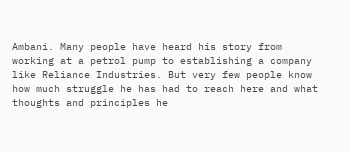Ambani. Many people have heard his story from working at a petrol pump to establishing a company like Reliance Industries. But very few people know how much struggle he has had to reach here and what thoughts and principles he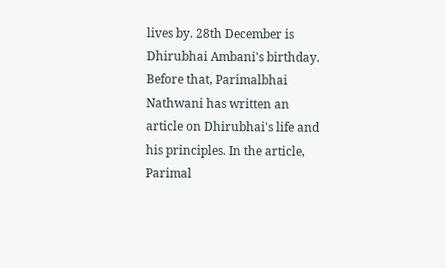lives by. 28th December is Dhirubhai Ambani's birthday. Before that, Parimalbhai Nathwani has written an article on Dhirubhai's life and his principles. In the article, Parimal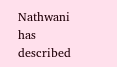Nathwani has described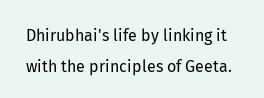Dhirubhai's life by linking it with the principles of Geeta.